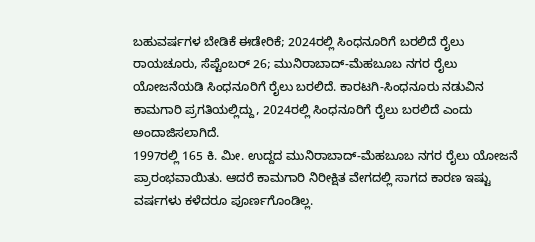ಬಹುವರ್ಷಗಳ ಬೇಡಿಕೆ ಈಡೇರಿಕೆ; 2024ರಲ್ಲಿ ಸಿಂಧನೂರಿಗೆ ಬರಲಿದೆ ರೈಲು
ರಾಯಚೂರು, ಸೆಪ್ಟೆಂಬರ್ 26; ಮುನಿರಾಬಾದ್-ಮೆಹಬೂಬ ನಗರ ರೈಲು ಯೋಜನೆಯಡಿ ಸಿಂಧನೂರಿಗೆ ರೈಲು ಬರಲಿದೆ. ಕಾರಟಗಿ-ಸಿಂಧನೂರು ನಡುವಿನ ಕಾಮಗಾರಿ ಪ್ರಗತಿಯಲ್ಲಿದ್ದು, 2024ರಲ್ಲಿ ಸಿಂಧನೂರಿಗೆ ರೈಲು ಬರಲಿದೆ ಎಂದು ಅಂದಾಜಿಸಲಾಗಿದೆ.
1997ರಲ್ಲಿ 165 ಕಿ. ಮೀ. ಉದ್ದದ ಮುನಿರಾಬಾದ್-ಮೆಹಬೂಬ ನಗರ ರೈಲು ಯೋಜನೆ ಪ್ರಾರಂಭವಾಯಿತು. ಆದರೆ ಕಾಮಗಾರಿ ನಿರೀಕ್ಷಿತ ವೇಗದಲ್ಲಿ ಸಾಗದ ಕಾರಣ ಇಷ್ಟು ವರ್ಷಗಳು ಕಳೆದರೂ ಪೂರ್ಣಗೊಂಡಿಲ್ಲ.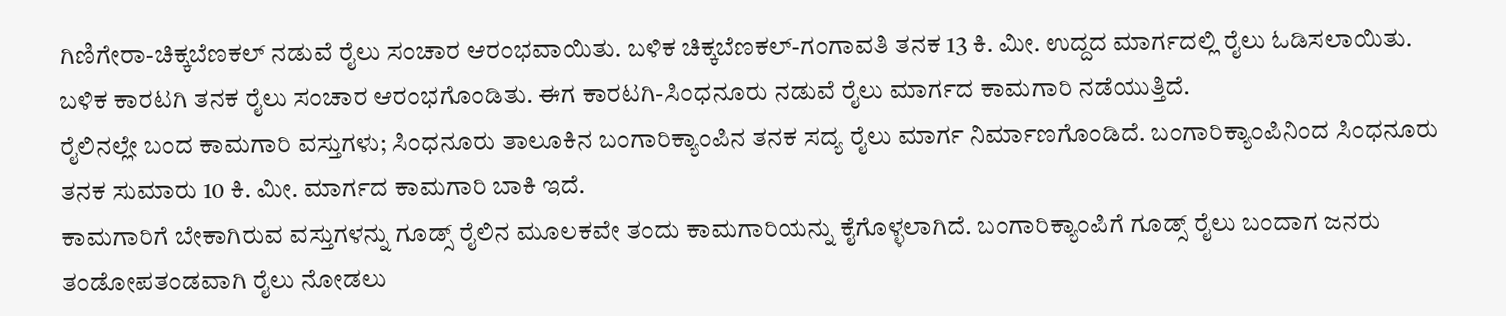ಗಿಣಿಗೇರಾ-ಚಿಕ್ಕಬೆಣಕಲ್ ನಡುವೆ ರೈಲು ಸಂಚಾರ ಆರಂಭವಾಯಿತು. ಬಳಿಕ ಚಿಕ್ಕಬೆಣಕಲ್-ಗಂಗಾವತಿ ತನಕ 13 ಕಿ. ಮೀ. ಉದ್ದದ ಮಾರ್ಗದಲ್ಲಿ ರೈಲು ಓಡಿಸಲಾಯಿತು. ಬಳಿಕ ಕಾರಟಗಿ ತನಕ ರೈಲು ಸಂಚಾರ ಆರಂಭಗೊಂಡಿತು. ಈಗ ಕಾರಟಗಿ-ಸಿಂಧನೂರು ನಡುವೆ ರೈಲು ಮಾರ್ಗದ ಕಾಮಗಾರಿ ನಡೆಯುತ್ತಿದೆ.
ರೈಲಿನಲ್ಲೇ ಬಂದ ಕಾಮಗಾರಿ ವಸ್ತುಗಳು; ಸಿಂಧನೂರು ತಾಲೂಕಿನ ಬಂಗಾರಿಕ್ಯಾಂಪಿನ ತನಕ ಸದ್ಯ ರೈಲು ಮಾರ್ಗ ನಿರ್ಮಾಣಗೊಂಡಿದೆ. ಬಂಗಾರಿಕ್ಯಾಂಪಿನಿಂದ ಸಿಂಧನೂರು ತನಕ ಸುಮಾರು 10 ಕಿ. ಮೀ. ಮಾರ್ಗದ ಕಾಮಗಾರಿ ಬಾಕಿ ಇದೆ.
ಕಾಮಗಾರಿಗೆ ಬೇಕಾಗಿರುವ ವಸ್ತುಗಳನ್ನು ಗೂಡ್ಸ್ ರೈಲಿನ ಮೂಲಕವೇ ತಂದು ಕಾಮಗಾರಿಯನ್ನು ಕೈಗೊಳ್ಳಲಾಗಿದೆ. ಬಂಗಾರಿಕ್ಯಾಂಪಿಗೆ ಗೂಡ್ಸ್ ರೈಲು ಬಂದಾಗ ಜನರು ತಂಡೋಪತಂಡವಾಗಿ ರೈಲು ನೋಡಲು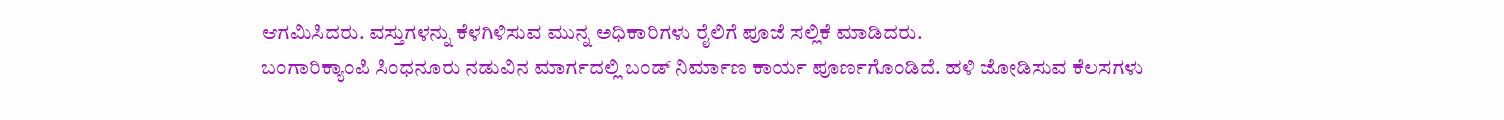ಆಗಮಿಸಿದರು. ವಸ್ತುಗಳನ್ನು ಕೆಳಗಿಳಿಸುವ ಮುನ್ನ ಅಧಿಕಾರಿಗಳು ರೈಲಿಗೆ ಪೂಜೆ ಸಲ್ಲಿಕೆ ಮಾಡಿದರು.
ಬಂಗಾರಿಕ್ಯಾಂಪಿ ಸಿಂಧನೂರು ನಡುವಿನ ಮಾರ್ಗದಲ್ಲಿ ಬಂಡ್ ನಿರ್ಮಾಣ ಕಾರ್ಯ ಪೂರ್ಣಗೊಂಡಿದೆ. ಹಳಿ ಜೋಡಿಸುವ ಕೆಲಸಗಳು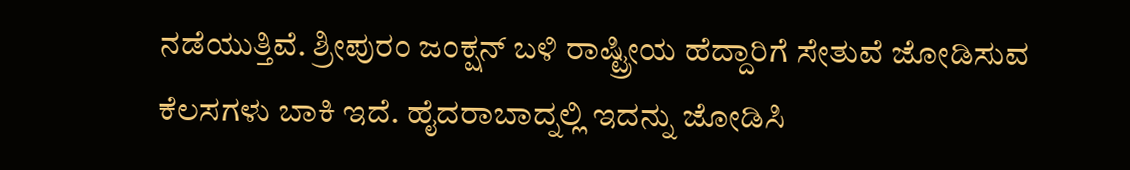ನಡೆಯುತ್ತಿವೆ. ಶ್ರೀಪುರಂ ಜಂಕ್ಷನ್ ಬಳಿ ರಾಷ್ಟ್ರೀಯ ಹೆದ್ದಾರಿಗೆ ಸೇತುವೆ ಜೋಡಿಸುವ ಕೆಲಸಗಳು ಬಾಕಿ ಇದೆ. ಹೈದರಾಬಾದ್ನಲ್ಲಿ ಇದನ್ನು ಜೋಡಿಸಿ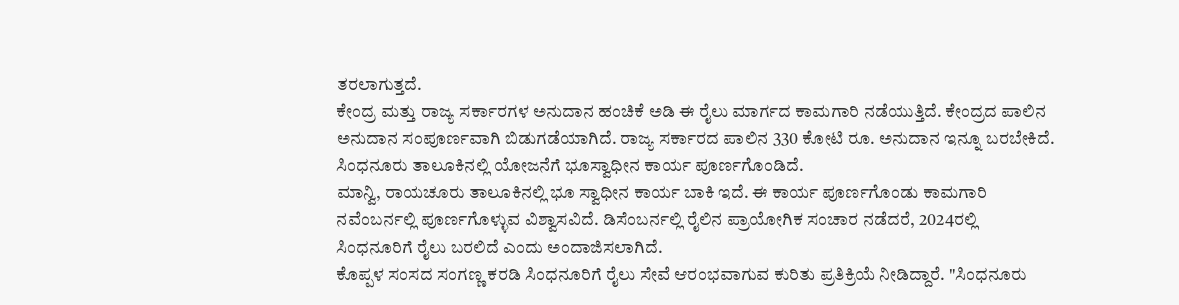ತರಲಾಗುತ್ತದೆ.
ಕೇಂದ್ರ ಮತ್ತು ರಾಜ್ಯ ಸರ್ಕಾರಗಳ ಅನುದಾನ ಹಂಚಿಕೆ ಅಡಿ ಈ ರೈಲು ಮಾರ್ಗದ ಕಾಮಗಾರಿ ನಡೆಯುತ್ತಿದೆ. ಕೇಂದ್ರದ ಪಾಲಿನ ಅನುದಾನ ಸಂಪೂರ್ಣವಾಗಿ ಬಿಡುಗಡೆಯಾಗಿದೆ. ರಾಜ್ಯ ಸರ್ಕಾರದ ಪಾಲಿನ 330 ಕೋಟಿ ರೂ. ಅನುದಾನ ಇನ್ನೂ ಬರಬೇಕಿದೆ. ಸಿಂಧನೂರು ತಾಲೂಕಿನಲ್ಲಿ ಯೋಜನೆಗೆ ಭೂಸ್ವಾಧೀನ ಕಾರ್ಯ ಪೂರ್ಣಗೊಂಡಿದೆ.
ಮಾನ್ವಿ, ರಾಯಚೂರು ತಾಲೂಕಿನಲ್ಲಿ ಭೂ ಸ್ವಾಧೀನ ಕಾರ್ಯ ಬಾಕಿ ಇದೆ. ಈ ಕಾರ್ಯ ಪೂರ್ಣಗೊಂಡು ಕಾಮಗಾರಿ ನವೆಂಬರ್ನಲ್ಲಿ ಪೂರ್ಣಗೊಳ್ಳುವ ವಿಶ್ವಾಸವಿದೆ. ಡಿಸೆಂಬರ್ನಲ್ಲಿ ರೈಲಿನ ಪ್ರಾಯೋಗಿಕ ಸಂಚಾರ ನಡೆದರೆ, 2024ರಲ್ಲಿ ಸಿಂಧನೂರಿಗೆ ರೈಲು ಬರಲಿದೆ ಎಂದು ಅಂದಾಜಿಸಲಾಗಿದೆ.
ಕೊಪ್ಪಳ ಸಂಸದ ಸಂಗಣ್ಣ ಕರಡಿ ಸಿಂಧನೂರಿಗೆ ರೈಲು ಸೇವೆ ಆರಂಭವಾಗುವ ಕುರಿತು ಪ್ರತಿಕ್ರಿಯೆ ನೀಡಿದ್ದಾರೆ. "ಸಿಂಧನೂರು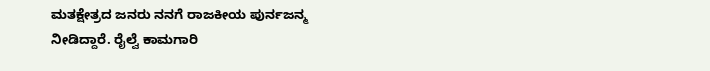ಮತಕ್ಷೇತ್ರದ ಜನರು ನನಗೆ ರಾಜಕೀಯ ಪುರ್ನಜನ್ಮ ನೀಡಿದ್ದಾರೆ. ರೈಲ್ವೆ ಕಾಮಗಾರಿ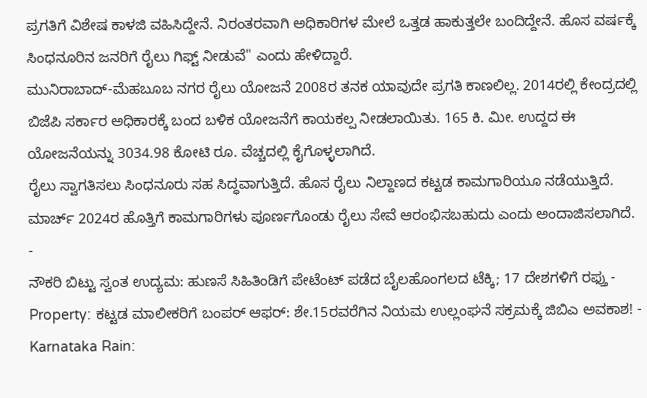ಪ್ರಗತಿಗೆ ವಿಶೇಷ ಕಾಳಜಿ ವಹಿಸಿದ್ದೇನೆ. ನಿರಂತರವಾಗಿ ಅಧಿಕಾರಿಗಳ ಮೇಲೆ ಒತ್ತಡ ಹಾಕುತ್ತಲೇ ಬಂದಿದ್ದೇನೆ. ಹೊಸ ವರ್ಷಕ್ಕೆ ಸಿಂಧನೂರಿನ ಜನರಿಗೆ ರೈಲು ಗಿಫ್ಟ್ ನೀಡುವೆ" ಎಂದು ಹೇಳಿದ್ದಾರೆ.
ಮುನಿರಾಬಾದ್-ಮೆಹಬೂಬ ನಗರ ರೈಲು ಯೋಜನೆ 2008ರ ತನಕ ಯಾವುದೇ ಪ್ರಗತಿ ಕಾಣಲಿಲ್ಲ. 2014ರಲ್ಲಿ ಕೇಂದ್ರದಲ್ಲಿ ಬಿಜೆಪಿ ಸರ್ಕಾರ ಅಧಿಕಾರಕ್ಕೆ ಬಂದ ಬಳಿಕ ಯೋಜನೆಗೆ ಕಾಯಕಲ್ಪ ನೀಡಲಾಯಿತು. 165 ಕಿ. ಮೀ. ಉದ್ದದ ಈ ಯೋಜನೆಯನ್ನು 3034.98 ಕೋಟಿ ರೂ. ವೆಚ್ಚದಲ್ಲಿ ಕೈಗೊಳ್ಳಲಾಗಿದೆ.
ರೈಲು ಸ್ವಾಗತಿಸಲು ಸಿಂಧನೂರು ಸಹ ಸಿದ್ಧವಾಗುತ್ತಿದೆ. ಹೊಸ ರೈಲು ನಿಲ್ದಾಣದ ಕಟ್ಟಡ ಕಾಮಗಾರಿಯೂ ನಡೆಯುತ್ತಿದೆ. ಮಾರ್ಚ್ 2024ರ ಹೊತ್ತಿಗೆ ಕಾಮಗಾರಿಗಳು ಪೂರ್ಣಗೊಂಡು ರೈಲು ಸೇವೆ ಆರಂಭಿಸಬಹುದು ಎಂದು ಅಂದಾಜಿಸಲಾಗಿದೆ.
-
ನೌಕರಿ ಬಿಟ್ಟು ಸ್ವಂತ ಉದ್ಯಮ: ಹುಣಸೆ ಸಿಹಿತಿಂಡಿಗೆ ಪೇಟೆಂಟ್ ಪಡೆದ ಬೈಲಹೊಂಗಲದ ಟೆಕ್ಕಿ; 17 ದೇಶಗಳಿಗೆ ರಫ್ತು -
Property: ಕಟ್ಟಡ ಮಾಲೀಕರಿಗೆ ಬಂಪರ್ ಆಫರ್: ಶೇ.15ರವರೆಗಿನ ನಿಯಮ ಉಲ್ಲಂಘನೆ ಸಕ್ರಮಕ್ಕೆ ಜಿಬಿಎ ಅವಕಾಶ! -
Karnataka Rain: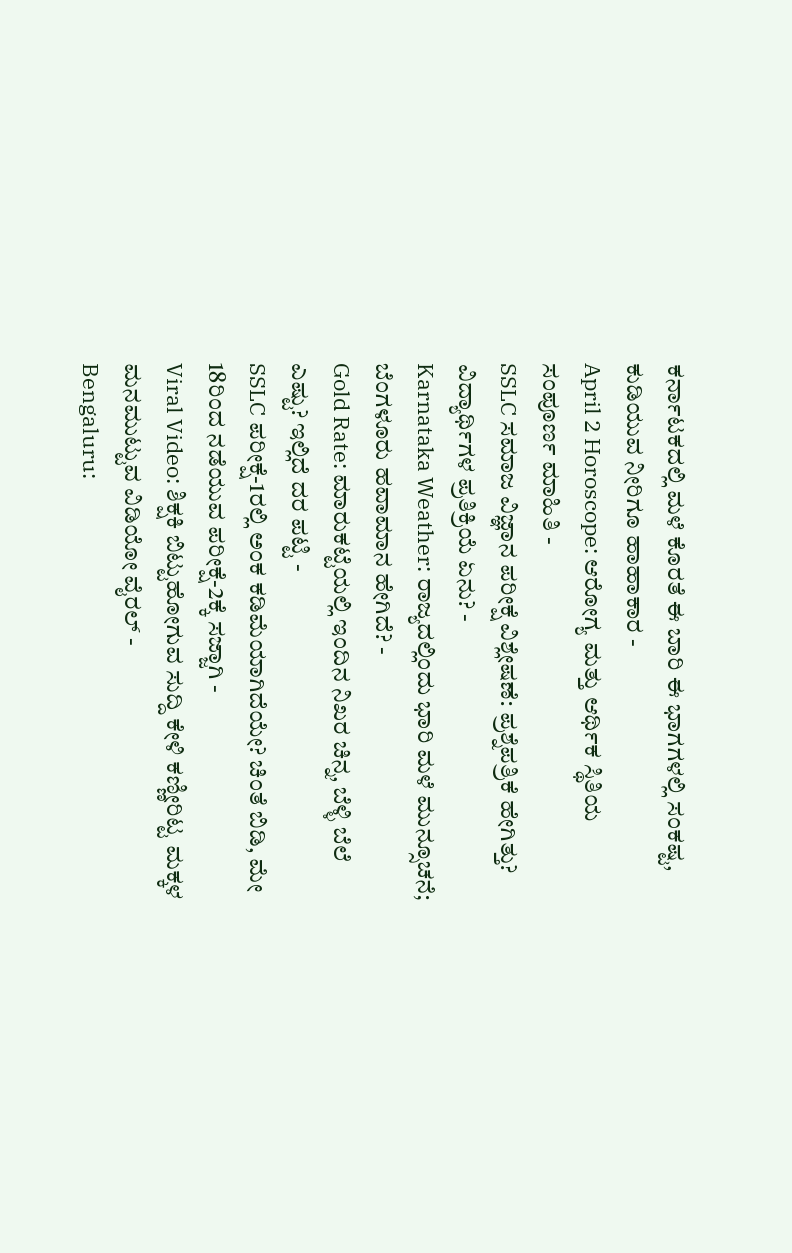ಕರ್ನಾಟಕದಲ್ಲಿ ಮಳೆ ಕೊರತೆ ಈ ಬಾರಿ ಈ ಭಾಗಗಳಲ್ಲಿ ಸಂಕಷ್ಟ, ಕುಡಿಯುವ ನೀರಿಗೂ ಹಾಹಾಕಾರ -
April 2 Horoscope: ಆರೋಗ್ಯ ಮತ್ತು ಆರ್ಥಿಕ ಸ್ಥಿತಿಯ ಸಂಪೂರ್ಣ ಮಾಹಿತಿ -
SSLC ಸಮಾಜ ವಿಜ್ಞಾನ ಪರೀಕ್ಷೆ ವಿಶ್ಲೇಷಣೆ: ಪ್ರಶ್ನೆಪತ್ರಿಕೆ ಹೇಗಿತ್ತು? ವಿದ್ಯಾರ್ಥಿಗಳ ಪ್ರತಿಕ್ರಿಯೆ ಏನು? -
Karnataka Weather: ರಾಜ್ಯದಲ್ಲಿಂದು ಭಾರಿ ಮಳೆ ಮುನ್ಸೂಚನೆ; ಬೆಂಗಳೂರು ಹವಾಮಾನ ಹೇಗಿದೆ? -
Gold Rate: ಮಾರುಕಟ್ಟೆಯಲ್ಲಿ ಇಂದಿನ ನಿಖರ ಚಿನ್ನ, ಬೆಳ್ಳಿ ಬೆಲೆ ಎಷ್ಟು? ಇಲ್ಲಿದೆ ದರ ಪಟ್ಟಿ -
SSLC ಪರೀಕ್ಷೆ-1ರಲ್ಲಿ ಅಂಕ ಕಡಿಮೆಯಾಗಿದೆಯೇ? ಚಿಂತೆ ಬಿಡಿ, ಮೇ 18ರಿಂದ ನಡೆಯುವ ಪರೀಕ್ಷೆ-2ಕ್ಕೆ ಸಜ್ಜಾಗಿ -
Viral Video: ಶಿಕ್ಷಕಿ ಬಿಟ್ಟುಹೋಗುವ ಸುದ್ದಿ ಕೇಳಿ ಕಣ್ಣೀರಿಟ್ಟ ಮಕ್ಕಳ ಮನಮುಟ್ಟುವ ವಿಡಿಯೋ ವೈರಲ್ -
Bengaluru: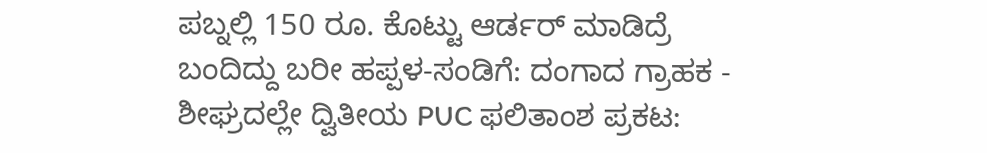ಪಬ್ನಲ್ಲಿ 150 ರೂ. ಕೊಟ್ಟು ಆರ್ಡರ್ ಮಾಡಿದ್ರೆ ಬಂದಿದ್ದು ಬರೀ ಹಪ್ಪಳ-ಸಂಡಿಗೆ: ದಂಗಾದ ಗ್ರಾಹಕ -
ಶೀಘ್ರದಲ್ಲೇ ದ್ವಿತೀಯ PUC ಫಲಿತಾಂಶ ಪ್ರಕಟ: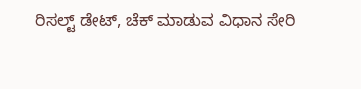ರಿಸಲ್ಟ್ ಡೇಟ್, ಚೆಕ್ ಮಾಡುವ ವಿಧಾನ ಸೇರಿ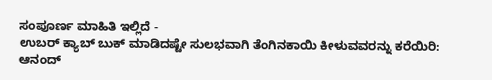ಸಂಪೂರ್ಣ ಮಾಹಿತಿ ಇಲ್ಲಿದೆ -
ಉಬರ್ ಕ್ಯಾಬ್ ಬುಕ್ ಮಾಡಿದಷ್ಟೇ ಸುಲಭವಾಗಿ ತೆಂಗಿನಕಾಯಿ ಕೀಳುವವರನ್ನು ಕರೆಯಿರಿ: ಆನಂದ್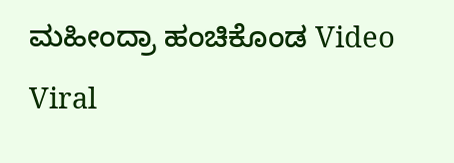ಮಹೀಂದ್ರಾ ಹಂಚಿಕೊಂಡ Video Viral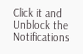Click it and Unblock the Notifications